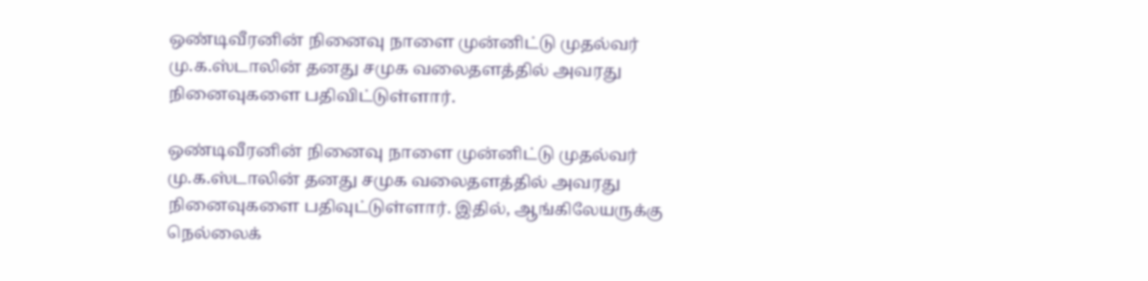ஒண்டிவீரனின் நினைவு நாளை முன்னிட்டு முதல்வர் மு.க.ஸ்டாலின் தனது சமுக வலைதளத்தில் அவரது நினைவுகளை பதிவிட்டுள்ளார்.

ஒண்டிவீரனின் நினைவு நாளை முன்னிட்டு முதல்வர் மு.க.ஸ்டாலின் தனது சமுக வலைதளத்தில் அவரது நினைவுகளை பதிவுட்டுள்ளார். இதில், ஆங்கிலேயருக்கு நெல்லைக்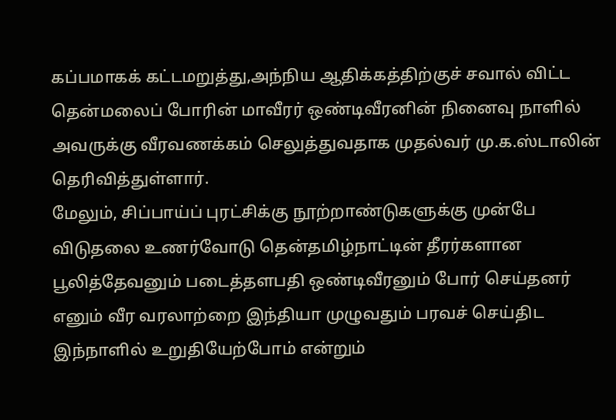கப்பமாகக் கட்டமறுத்து,அந்நிய ஆதிக்கத்திற்குச் சவால் விட்ட தென்மலைப் போரின் மாவீரர் ஒண்டிவீரனின் நினைவு நாளில் அவருக்கு வீரவணக்கம் செலுத்துவதாக முதல்வர் மு.க.ஸ்டாலின் தெரிவித்துள்ளார்.
மேலும், சிப்பாய்ப் புரட்சிக்கு நூற்றாண்டுகளுக்கு முன்பே விடுதலை உணர்வோடு தென்தமிழ்நாட்டின் தீரர்களான பூலித்தேவனும் படைத்தளபதி ஒண்டிவீரனும் போர் செய்தனர் எனும் வீர வரலாற்றை இந்தியா முழுவதும் பரவச் செய்திட இந்நாளில் உறுதியேற்போம் என்றும்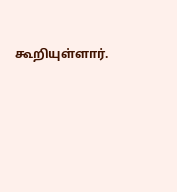கூறியுள்ளார்.